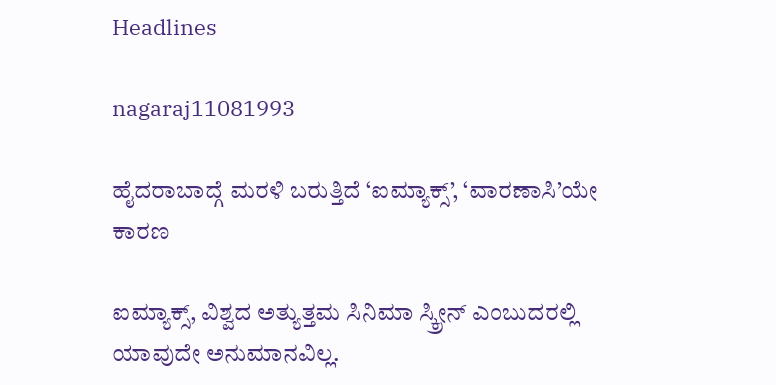Headlines

nagaraj11081993

ಹೈದರಾಬಾದ್ಗೆ ಮರಳಿ ಬರುತ್ತಿದೆ ‘ಐಮ್ಯಾಕ್ಸ್’, ‘ವಾರಣಾಸಿ’ಯೇ ಕಾರಣ

ಐಮ್ಯಾಕ್ಸ್, ವಿಶ್ವದ ಅತ್ಯುತ್ತಮ ಸಿನಿಮಾ ಸ್ಕ್ರೀನ್ ಎಂಬುದರಲ್ಲಿ ಯಾವುದೇ ಅನುಮಾನವಿಲ್ಲ.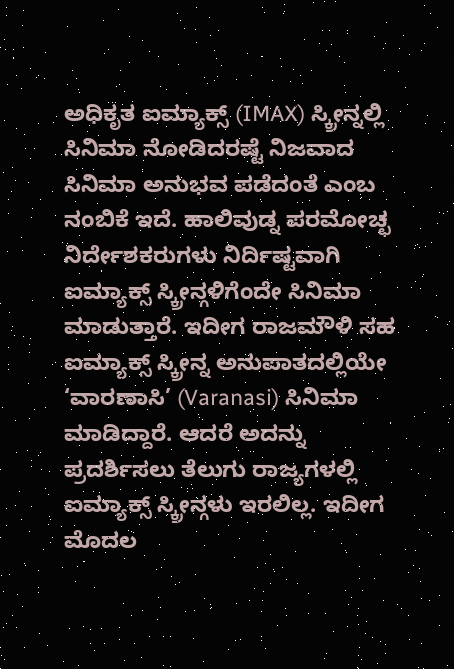ಅಧಿಕೃತ ಐಮ್ಯಾಕ್ಸ್ (IMAX) ಸ್ಕ್ರೀನ್ನಲ್ಲಿ ಸಿನಿಮಾ ನೋಡಿದರಷ್ಟೆ ನಿಜವಾದ ಸಿನಿಮಾ ಅನುಭವ ಪಡೆದಂತೆ ಎಂಬ ನಂಬಿಕೆ ಇದೆ. ಹಾಲಿವುಡ್ನ ಪರಮೋಚ್ಛ ನಿರ್ದೇಶಕರುಗಳು ನಿರ್ದಿಷ್ಟವಾಗಿ ಐಮ್ಯಾಕ್ಸ್ ಸ್ಕ್ರೀನ್ಗಳಿಗೆಂದೇ ಸಿನಿಮಾ ಮಾಡುತ್ತಾರೆ. ಇದೀಗ ರಾಜಮೌಳಿ ಸಹ ಐಮ್ಯಾಕ್ಸ್ ಸ್ಕ್ರೀನ್ನ ಅನುಪಾತದಲ್ಲಿಯೇ ‘ವಾರಣಾಸಿ’ (Varanasi) ಸಿನಿಮಾ ಮಾಡಿದ್ದಾರೆ. ಆದರೆ ಅದನ್ನು ಪ್ರದರ್ಶಿಸಲು ತೆಲುಗು ರಾಜ್ಯಗಳಲ್ಲಿ ಐಮ್ಯಾಕ್ಸ್ ಸ್ಕ್ರೀನ್ಗಳು ಇರಲಿಲ್ಲ. ಇದೀಗ ಮೊದಲ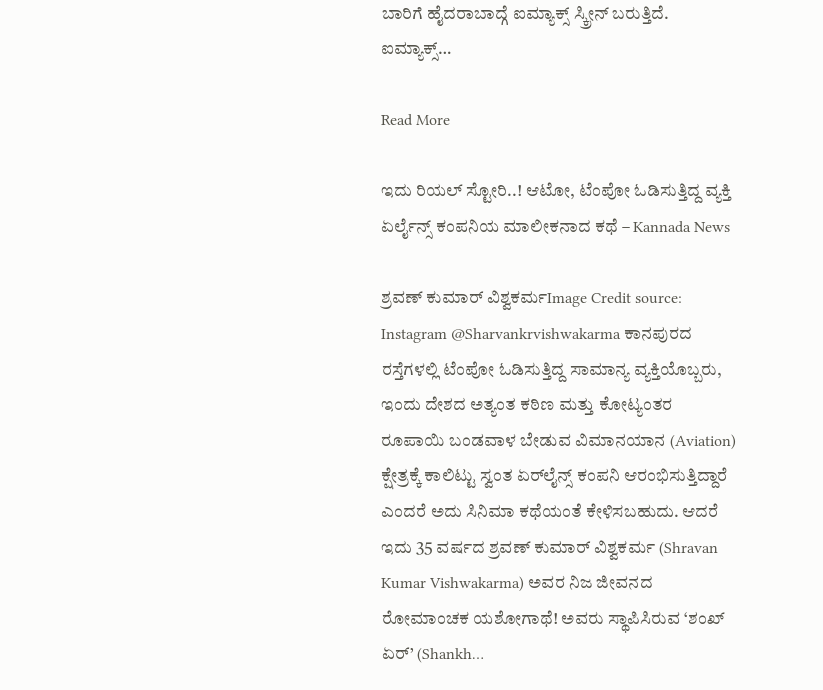ಬಾರಿಗೆ ಹೈದರಾಬಾದ್ಗೆ ಐಮ್ಯಾಕ್ಸ್ ಸ್ಕ್ರೀನ್ ಬರುತ್ತಿದೆ. ಐಮ್ಯಾಕ್ಸ್…

Read More

ಇದು ರಿಯಲ್ ಸ್ಟೋರಿ..! ಆಟೋ, ಟೆಂಪೋ ಓಡಿಸುತ್ತಿದ್ದ ವ್ಯಕ್ತಿ ಏರ್ಲೈನ್ಸ್ ಕಂಪನಿಯ ಮಾಲೀಕನಾದ ಕಥೆ – Kannada News

ಶ್ರವಣ್ ಕುಮಾರ್ ವಿಶ್ವಕರ್ಮImage Credit source: Instagram @Sharvankrvishwakarma ಕಾನಪುರದ ರಸ್ತೆಗಳಲ್ಲಿ ಟೆಂಪೋ ಓಡಿಸುತ್ತಿದ್ದ ಸಾಮಾನ್ಯ ವ್ಯಕ್ತಿಯೊಬ್ಬರು, ಇಂದು ದೇಶದ ಅತ್ಯಂತ ಕಠಿಣ ಮತ್ತು ಕೋಟ್ಯಂತರ ರೂಪಾಯಿ ಬಂಡವಾಳ ಬೇಡುವ ವಿಮಾನಯಾನ (Aviation) ಕ್ಷೇತ್ರಕ್ಕೆ ಕಾಲಿಟ್ಟು ಸ್ವಂತ ಏರ್‌ಲೈನ್ಸ್ ಕಂಪನಿ ಆರಂಭಿಸುತ್ತಿದ್ದಾರೆ ಎಂದರೆ ಅದು ಸಿನಿಮಾ ಕಥೆಯಂತೆ ಕೇಳಿಸಬಹುದು. ಆದರೆ ಇದು 35 ವರ್ಷದ ಶ್ರವಣ್ ಕುಮಾರ್ ವಿಶ್ವಕರ್ಮ (Shravan Kumar Vishwakarma) ಅವರ ನಿಜ ಜೀವನದ ರೋಮಾಂಚಕ ಯಶೋಗಾಥೆ! ಅವರು ಸ್ಥಾಪಿಸಿರುವ ‘ಶಂಖ್ ಏರ್’ (Shankh…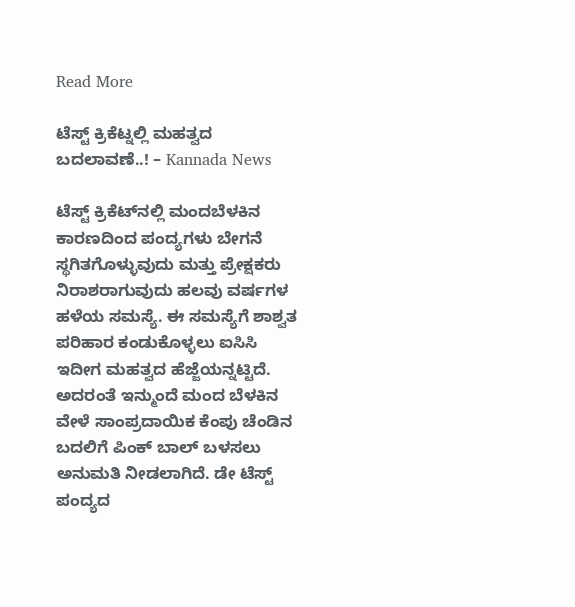Read More

ಟೆಸ್ಟ್ ಕ್ರಿಕೆಟ್ನಲ್ಲಿ ಮಹತ್ವದ ಬದಲಾವಣೆ..! – Kannada News

ಟೆಸ್ಟ್ ಕ್ರಿಕೆಟ್‌ನಲ್ಲಿ ಮಂದಬೆಳಕಿನ ಕಾರಣದಿಂದ ಪಂದ್ಯಗಳು ಬೇಗನೆ ಸ್ಥಗಿತಗೊಳ್ಳುವುದು ಮತ್ತು ಪ್ರೇಕ್ಷಕರು ನಿರಾಶರಾಗುವುದು ಹಲವು ವರ್ಷಗಳ ಹಳೆಯ ಸಮಸ್ಯೆ. ಈ ಸಮಸ್ಯೆಗೆ ಶಾಶ್ವತ ಪರಿಹಾರ ಕಂಡುಕೊಳ್ಳಲು ಐಸಿಸಿ ಇದೀಗ ಮಹತ್ವದ ಹೆಜ್ಜೆಯನ್ನಟ್ಟಿದೆ. ಅದರಂತೆ ಇನ್ಮುಂದೆ ಮಂದ ಬೆಳಕಿನ ವೇಳೆ ಸಾಂಪ್ರದಾಯಿಕ ಕೆಂಪು ಚೆಂಡಿನ ಬದಲಿಗೆ ಪಿಂಕ್ ಬಾಲ್ ಬಳಸಲು ಅನುಮತಿ ನೀಡಲಾಗಿದೆ. ಡೇ ಟೆಸ್ಟ್ ಪಂದ್ಯದ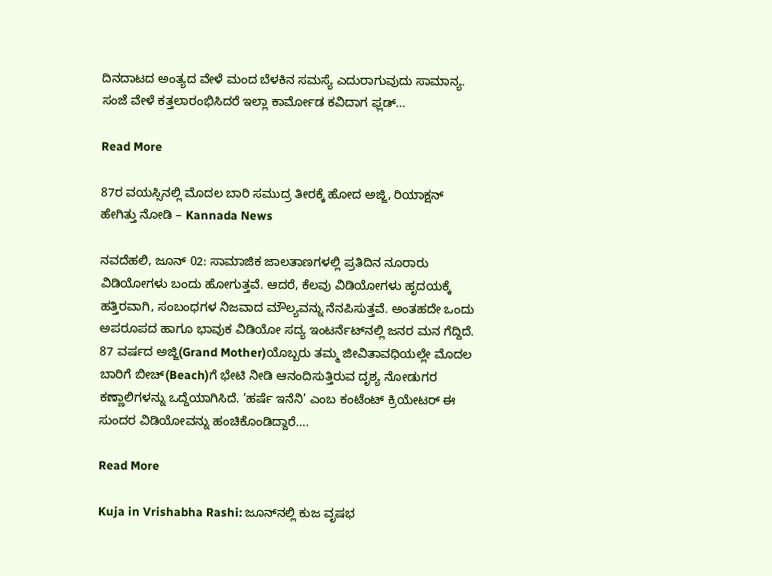ದಿನದಾಟದ ಅಂತ್ಯದ ವೇಳೆ ಮಂದ ಬೆಳಕಿನ ಸಮಸ್ಯೆ ಎದುರಾಗುವುದು ಸಾಮಾನ್ಯ. ಸಂಜೆ ವೇಳೆ ಕತ್ತಲಾರಂಭಿಸಿದರೆ ಇಲ್ಲಾ ಕಾರ್ಮೋಡ ಕವಿದಾಗ ಫ್ಲಡ್…

Read More

87ರ ವಯಸ್ಸಿನಲ್ಲಿ ಮೊದಲ ಬಾರಿ ಸಮುದ್ರ ತೀರಕ್ಕೆ ಹೋದ ಅಜ್ಜಿ, ರಿಯಾಕ್ಷನ್ ಹೇಗಿತ್ತು ನೋಡಿ – Kannada News

ನವದೆಹಲಿ, ಜೂನ್ 02: ಸಾಮಾಜಿಕ ಜಾಲತಾಣಗಳಲ್ಲಿ ಪ್ರತಿದಿನ ನೂರಾರು ವಿಡಿಯೋಗಳು ಬಂದು ಹೋಗುತ್ತವೆ. ಆದರೆ, ಕೆಲವು ವಿಡಿಯೋಗಳು ಹೃದಯಕ್ಕೆ ಹತ್ತಿರವಾಗಿ, ಸಂಬಂಧಗಳ ನಿಜವಾದ ಮೌಲ್ಯವನ್ನು ನೆನಪಿಸುತ್ತವೆ. ಅಂತಹದೇ ಒಂದು ಅಪರೂಪದ ಹಾಗೂ ಭಾವುಕ ವಿಡಿಯೋ ಸದ್ಯ ಇಂಟರ್ನೆಟ್‌ನಲ್ಲಿ ಜನರ ಮನ ಗೆದ್ದಿದೆ. 87 ವರ್ಷದ ಅಜ್ಜಿ(Grand Mother)ಯೊಬ್ಬರು ತಮ್ಮ ಜೀವಿತಾವಧಿಯಲ್ಲೇ ಮೊದಲ ಬಾರಿಗೆ ಬೀಚ್‌(Beach)ಗೆ ಭೇಟಿ ನೀಡಿ ಆನಂದಿಸುತ್ತಿರುವ ದೃಶ್ಯ ನೋಡುಗರ ಕಣ್ಣಾಲಿಗಳನ್ನು ಒದ್ದೆಯಾಗಿಸಿದೆ. ‘ಹರ್ಷೆ ಇನೆನಿ’ ಎಂಬ ಕಂಟೆಂಟ್ ಕ್ರಿಯೇಟರ್ ಈ ಸುಂದರ ವಿಡಿಯೋವನ್ನು ಹಂಚಿಕೊಂಡಿದ್ದಾರೆ….

Read More

Kuja in Vrishabha Rashi: ಜೂನ್‌ನಲ್ಲಿ ಕುಜ ವೃಷಭ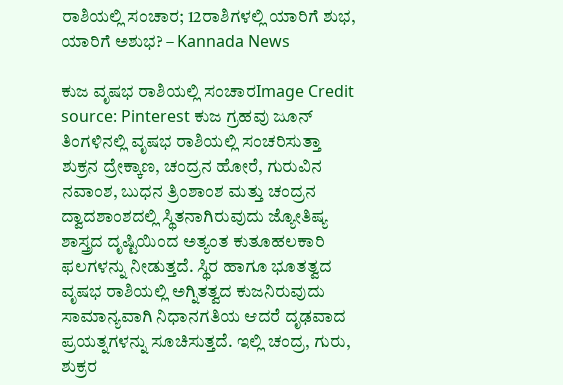ರಾಶಿಯಲ್ಲಿ ಸಂಚಾರ; 12ರಾಶಿಗಳಲ್ಲಿ ಯಾರಿಗೆ ಶುಭ, ಯಾರಿಗೆ ಅಶುಭ? – Kannada News

ಕುಜ ವೃಷಭ ರಾಶಿಯಲ್ಲಿ ಸಂಚಾರImage Credit source: Pinterest ಕುಜ ಗ್ರಹವು ಜೂನ್ ತಿಂಗಳಿನಲ್ಲಿ ವೃಷಭ ರಾಶಿಯಲ್ಲಿ ಸಂಚರಿಸುತ್ತಾ ಶುಕ್ರನ ದ್ರೇಕ್ಕಾಣ, ಚಂದ್ರನ ಹೋರೆ, ಗುರುವಿನ ನವಾಂಶ, ಬುಧನ ತ್ರಿಂಶಾಂಶ ಮತ್ತು ಚಂದ್ರನ ದ್ವಾದಶಾಂಶದಲ್ಲಿ ಸ್ಥಿತನಾಗಿರುವುದು ಜ್ಯೋತಿಷ್ಯ ಶಾಸ್ತ್ರದ ದೃಷ್ಟಿಯಿಂದ ಅತ್ಯಂತ ಕುತೂಹಲಕಾರಿ ಫಲಗಳನ್ನು ನೀಡುತ್ತದೆ. ಸ್ಥಿರ ಹಾಗೂ ಭೂತತ್ವದ ವೃಷಭ ರಾಶಿಯಲ್ಲಿ ಅಗ್ನಿತತ್ವದ ಕುಜನಿರುವುದು ಸಾಮಾನ್ಯವಾಗಿ ನಿಧಾನಗತಿಯ ಆದರೆ ದೃಢವಾದ ಪ್ರಯತ್ನಗಳನ್ನು ಸೂಚಿಸುತ್ತದೆ. ಇಲ್ಲಿ ಚಂದ್ರ, ಗುರು, ಶುಕ್ರರ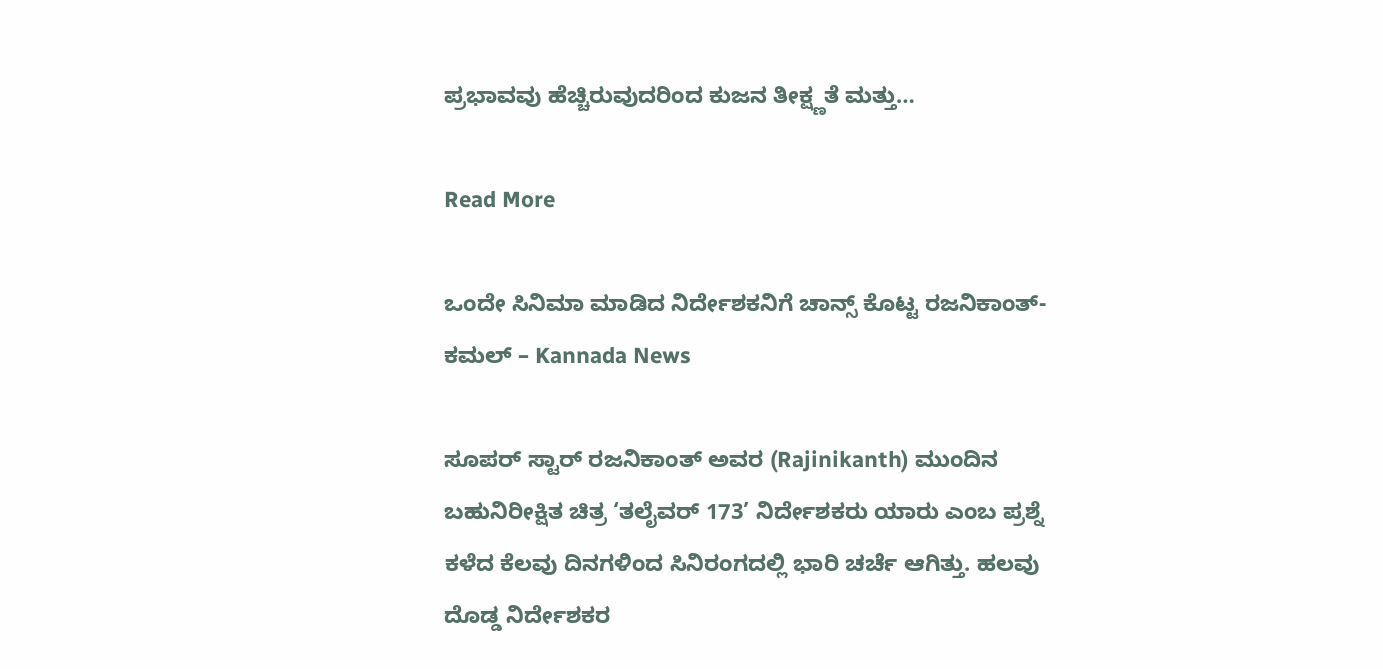ಪ್ರಭಾವವು ಹೆಚ್ಚಿರುವುದರಿಂದ ಕುಜನ ತೀಕ್ಷ್ಣತೆ ಮತ್ತು…

Read More

ಒಂದೇ ಸಿನಿಮಾ ಮಾಡಿದ ನಿರ್ದೇಶಕನಿಗೆ ಚಾನ್ಸ್ ಕೊಟ್ಟ ರಜನಿಕಾಂತ್-ಕಮಲ್ – Kannada News

ಸೂಪರ್ ಸ್ಟಾರ್ ರಜನಿಕಾಂತ್ ಅವರ (Rajinikanth) ಮುಂದಿನ ಬಹುನಿರೀಕ್ಷಿತ ಚಿತ್ರ ‘ತಲೈವರ್ 173’ ನಿರ್ದೇಶಕರು ಯಾರು ಎಂಬ ಪ್ರಶ್ನೆ ಕಳೆದ ಕೆಲವು ದಿನಗಳಿಂದ ಸಿನಿರಂಗದಲ್ಲಿ ಭಾರಿ ಚರ್ಚೆ ಆಗಿತ್ತು. ಹಲವು ದೊಡ್ಡ ನಿರ್ದೇಶಕರ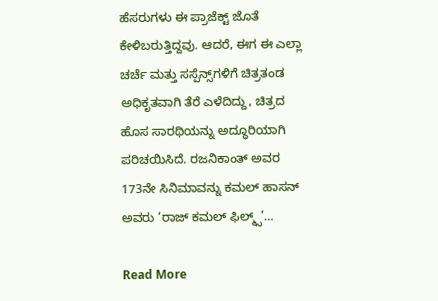ಹೆಸರುಗಳು ಈ ಪ್ರಾಜೆಕ್ಟ್ ಜೊತೆ ಕೇಳಿಬರುತ್ತಿದ್ದವು. ಆದರೆ, ಈಗ ಈ ಎಲ್ಲಾ ಚರ್ಚೆ ಮತ್ತು ಸಸ್ಪೆನ್ಸ್‌ಗಳಿಗೆ ಚಿತ್ರತಂಡ ಅಧಿಕೃತವಾಗಿ ತೆರೆ ಎಳೆದಿದ್ದು, ಚಿತ್ರದ ಹೊಸ ಸಾರಥಿಯನ್ನು ಅದ್ಧೂರಿಯಾಗಿ ಪರಿಚಯಿಸಿದೆ. ರಜನಿಕಾಂತ್ ಅವರ 173ನೇ ಸಿನಿಮಾವನ್ನು ಕಮಲ್ ಹಾಸನ್ ಅವರು ‘ರಾಜ್ ಕಮಲ್ ಫಿಲ್ಮ್ಸ್’…

Read More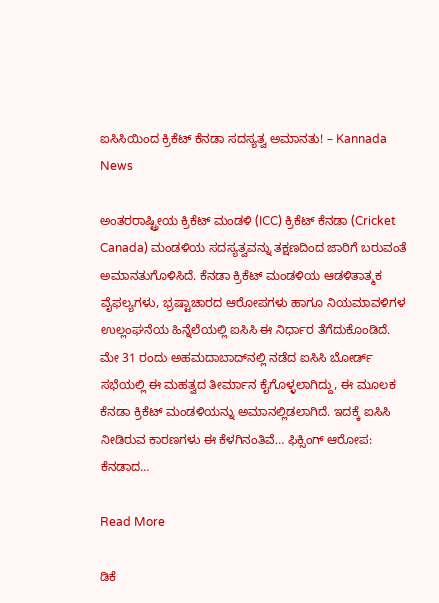ಐಸಿಸಿಯಿಂದ ಕ್ರಿಕೆಟ್ ಕೆನಡಾ ಸದಸ್ಯತ್ವ ಅಮಾನತು! – Kannada News

ಅಂತರರಾಷ್ಟ್ರೀಯ ಕ್ರಿಕೆಟ್ ಮಂಡಳಿ (ICC) ಕ್ರಿಕೆಟ್ ಕೆನಡಾ (Cricket Canada) ಮಂಡಳಿಯ ಸದಸ್ಯತ್ವವನ್ನು ತಕ್ಷಣದಿಂದ ಜಾರಿಗೆ ಬರುವಂತೆ ಅಮಾನತುಗೊಳಿಸಿದೆ. ಕೆನಡಾ ಕ್ರಿಕೆಟ್ ಮಂಡಳಿಯ ಆಡಳಿತಾತ್ಮಕ ವೈಫಲ್ಯಗಳು, ಭ್ರಷ್ಟಾಚಾರದ ಆರೋಪಗಳು ಹಾಗೂ ನಿಯಮಾವಳಿಗಳ ಉಲ್ಲಂಘನೆಯ ಹಿನ್ನೆಲೆಯಲ್ಲಿ ಐಸಿಸಿ ಈ ನಿರ್ಧಾರ ತೆಗೆದುಕೊಂಡಿದೆ. ಮೇ 31 ರಂದು ಅಹಮದಾಬಾದ್‌ನಲ್ಲಿ ನಡೆದ ಐಸಿಸಿ ಬೋರ್ಡ್ ಸಭೆಯಲ್ಲಿ ಈ ಮಹತ್ವದ ತೀರ್ಮಾನ ಕೈಗೊಳ್ಳಲಾಗಿದ್ದು, ಈ ಮೂಲಕ ಕೆನಡಾ ಕ್ರಿಕೆಟ್ ಮಂಡಳಿಯನ್ನು ಅಮಾನಲ್ಲಿಡಲಾಗಿದೆ. ಇದಕ್ಕೆ ಐಸಿಸಿ ನೀಡಿರುವ ಕಾರಣಗಳು ಈ ಕೆಳಗಿನಂತಿವೆ… ಫಿಕ್ಸಿಂಗ್ ಆರೋಪ: ಕೆನಡಾದ…

Read More

ಡಿಕೆ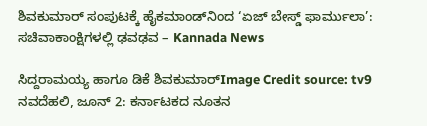ಶಿವಕುಮಾರ್ ಸಂಪುಟಕ್ಕೆ ಹೈಕಮಾಂಡ್‌ನಿಂದ ‘ಏಜ್ ಬೇಸ್ಡ್ ಫಾರ್ಮುಲಾ’: ಸಚಿವಾಕಾಂಕ್ಷಿಗಳಲ್ಲಿ ಢವಢವ – Kannada News

ಸಿದ್ದರಾಮಯ್ಯ ಹಾಗೂ ಡಿಕೆ ಶಿವಕುಮಾರ್Image Credit source: tv9 ನವದೆಹಲಿ, ಜೂನ್ 2: ಕರ್ನಾಟಕದ ನೂತನ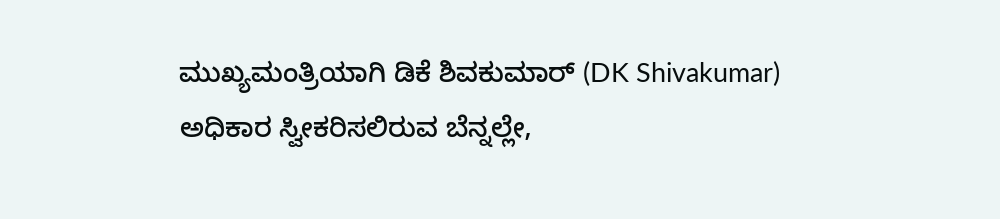ಮುಖ್ಯಮಂತ್ರಿಯಾಗಿ ಡಿಕೆ ಶಿವಕುಮಾರ್ (DK Shivakumar) ಅಧಿಕಾರ ಸ್ವೀಕರಿಸಲಿರುವ ಬೆನ್ನಲ್ಲೇ,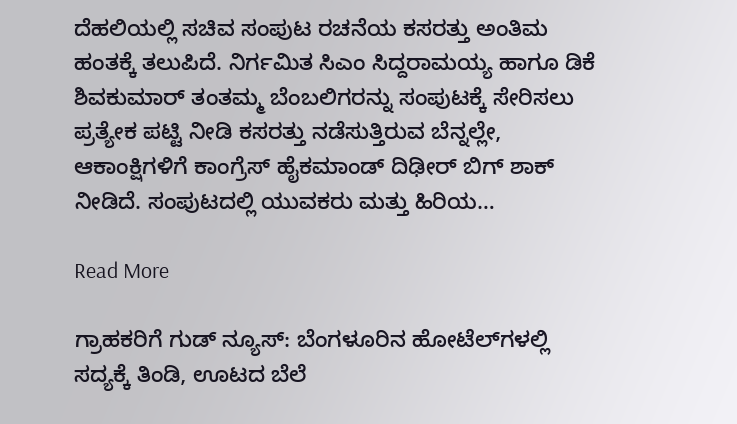ದೆಹಲಿಯಲ್ಲಿ ಸಚಿವ ಸಂಪುಟ ರಚನೆಯ ಕಸರತ್ತು ಅಂತಿಮ ಹಂತಕ್ಕೆ ತಲುಪಿದೆ. ನಿರ್ಗಮಿತ ಸಿಎಂ ಸಿದ್ದರಾಮಯ್ಯ ಹಾಗೂ ಡಿಕೆ ಶಿವಕುಮಾರ್ ತಂತಮ್ಮ ಬೆಂಬಲಿಗರನ್ನು ಸಂಪುಟಕ್ಕೆ ಸೇರಿಸಲು ಪ್ರತ್ಯೇಕ ಪಟ್ಟಿ ನೀಡಿ ಕಸರತ್ತು ನಡೆಸುತ್ತಿರುವ ಬೆನ್ನಲ್ಲೇ, ಆಕಾಂಕ್ಷಿಗಳಿಗೆ ಕಾಂಗ್ರೆಸ್ ಹೈಕಮಾಂಡ್ ದಿಢೀರ್ ಬಿಗ್ ಶಾಕ್ ನೀಡಿದೆ. ಸಂಪುಟದಲ್ಲಿ ಯುವಕರು ಮತ್ತು ಹಿರಿಯ…

Read More

ಗ್ರಾಹಕರಿಗೆ ಗುಡ್ ನ್ಯೂಸ್: ಬೆಂಗಳೂರಿನ ಹೋಟೆಲ್‌ಗಳಲ್ಲಿ ಸದ್ಯಕ್ಕೆ ತಿಂಡಿ, ಊಟದ ಬೆಲೆ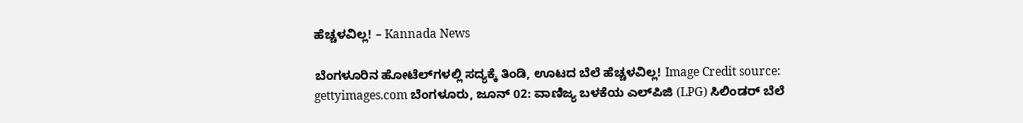ಹೆಚ್ಚಳವಿಲ್ಲ! – Kannada News

ಬೆಂಗಳೂರಿನ ಹೋಟೆಲ್‌ಗಳಲ್ಲಿ ಸದ್ಯಕ್ಕೆ ತಿಂಡಿ, ಊಟದ ಬೆಲೆ ಹೆಚ್ಚಳವಿಲ್ಲ! Image Credit source: gettyimages.com ಬೆಂಗಳೂರು, ಜೂನ್ 02: ವಾಣಿಜ್ಯ ಬಳಕೆಯ ಎಲ್‌ಪಿಜಿ (LPG) ಸಿಲಿಂಡರ್ ಬೆಲೆ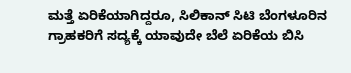ಮತ್ತೆ ಏರಿಕೆಯಾಗಿದ್ದರೂ, ಸಿಲಿಕಾನ್ ಸಿಟಿ ಬೆಂಗಳೂರಿನ ಗ್ರಾಹಕರಿಗೆ ಸದ್ಯಕ್ಕೆ ಯಾವುದೇ ಬೆಲೆ ಏರಿಕೆಯ ಬಿಸಿ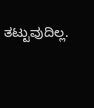ತಟ್ಟುವುದಿಲ್ಲ.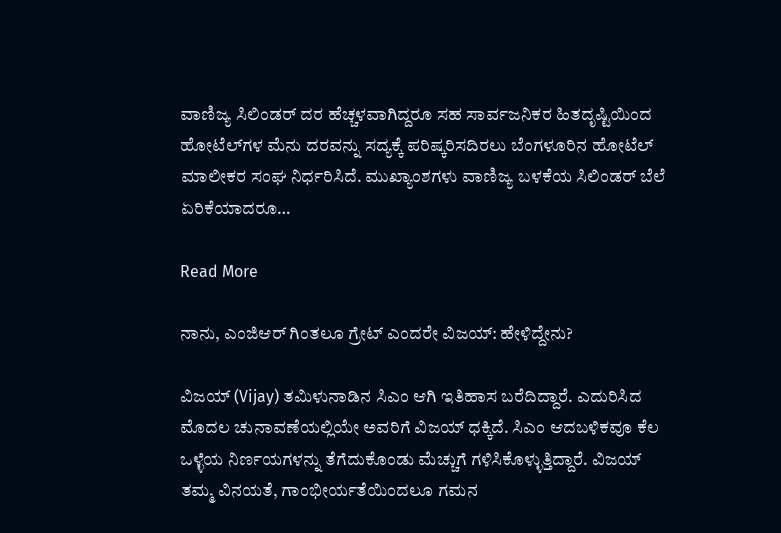ವಾಣಿಜ್ಯ ಸಿಲಿಂಡರ್ ದರ ಹೆಚ್ಚಳವಾಗಿದ್ದರೂ ಸಹ ಸಾರ್ವಜನಿಕರ ಹಿತದೃಷ್ಟಿಯಿಂದ ಹೋಟೆಲ್‌ಗಳ ಮೆನು ದರವನ್ನು ಸದ್ಯಕ್ಕೆ ಪರಿಷ್ಕರಿಸದಿರಲು ಬೆಂಗಳೂರಿನ ಹೋಟೆಲ್ ಮಾಲೀಕರ ಸಂಘ ನಿರ್ಧರಿಸಿದೆ. ಮುಖ್ಯಾಂಶಗಳು ವಾಣಿಜ್ಯ ಬಳಕೆಯ ಸಿಲಿಂಡರ್ ಬೆಲೆ ಏರಿಕೆಯಾದರೂ…

Read More

ನಾನು, ಎಂಜಿಆರ್ ಗಿಂತಲೂ ಗ್ರೇಟ್ ಎಂದರೇ ವಿಜಯ್: ಹೇಳಿದ್ದೇನು?

ವಿಜಯ್ (Vijay) ತಮಿಳುನಾಡಿನ ಸಿಎಂ ಆಗಿ ಇತಿಹಾಸ ಬರೆದಿದ್ದಾರೆ. ಎದುರಿಸಿದ ಮೊದಲ ಚುನಾವಣೆಯಲ್ಲಿಯೇ ಅವರಿಗೆ ವಿಜಯ್ ಧಕ್ಕಿದೆ. ಸಿಎಂ ಆದಬಳಿಕವೂ ಕೆಲ ಒಳ್ಳೆಯ ನಿರ್ಣಯಗಳನ್ನು ತೆಗೆದುಕೊಂಡು ಮೆಚ್ಚುಗೆ ಗಳಿಸಿಕೊಳ್ಳುತ್ತಿದ್ದಾರೆ. ವಿಜಯ್ ತಮ್ಮ ವಿನಯತೆ, ಗಾಂಭೀರ್ಯತೆಯಿಂದಲೂ ಗಮನ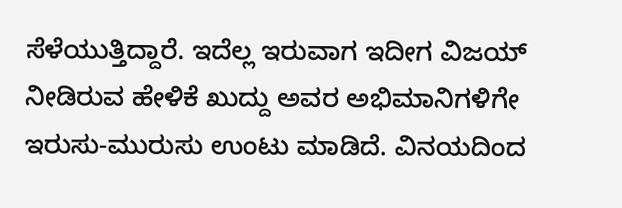ಸೆಳೆಯುತ್ತಿದ್ದಾರೆ. ಇದೆಲ್ಲ ಇರುವಾಗ ಇದೀಗ ವಿಜಯ್ ನೀಡಿರುವ ಹೇಳಿಕೆ ಖುದ್ದು ಅವರ ಅಭಿಮಾನಿಗಳಿಗೇ ಇರುಸು-ಮುರುಸು ಉಂಟು ಮಾಡಿದೆ. ವಿನಯದಿಂದ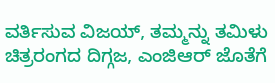ವರ್ತಿಸುವ ವಿಜಯ್, ತಮ್ಮನ್ನು ತಮಿಳು ಚಿತ್ರರಂಗದ ದಿಗ್ಗಜ, ಎಂಜಿಆರ್ ಜೊತೆಗೆ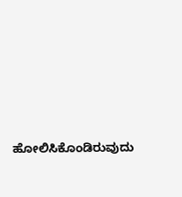ಹೋಲಿಸಿಕೊಂಡಿರುವುದು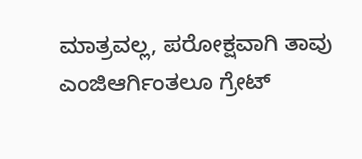ಮಾತ್ರವಲ್ಲ, ಪರೋಕ್ಷವಾಗಿ ತಾವು ಎಂಜಿಆರ್ಗಿಂತಲೂ ಗ್ರೇಟ್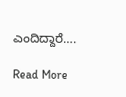ಎಂದಿದ್ದಾರೆ….

Read More